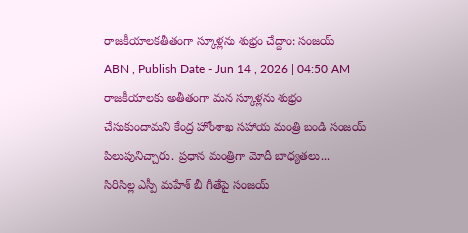రాజకీయాలకతీతంగా స్కూళ్లను శుభ్రం చేద్దాం: సంజయ్
ABN , Publish Date - Jun 14 , 2026 | 04:50 AM
రాజకీయాలకు అతీతంగా మన స్కూళ్లను శుభ్రం చేసుకుందామని కేంద్ర హోంశాఖ సహాయ మంత్రి బండి సంజయ్ పిలుపునిచ్చారు. ప్రధాన మంత్రిగా మోదీ బాధ్యతలు...
సిరిసిల్ల ఎస్పీ మహేశ్ బీ గీతేపై సంజయ్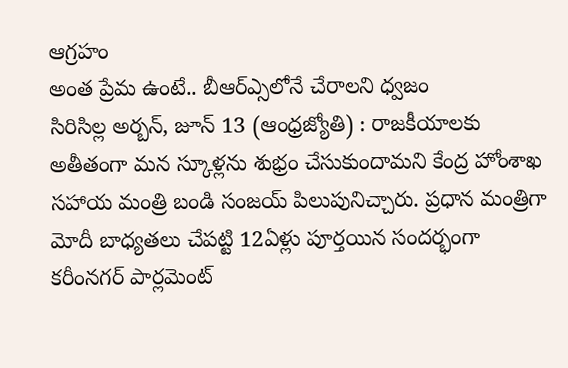ఆగ్రహం
అంత ప్రేమ ఉంటే.. బీఆర్ఎ్సలోనే చేరాలని ధ్వజం
సిరిసిల్ల అర్బన్, జూన్ 13 (ఆంధ్రజ్యోతి) : రాజకీయాలకు అతీతంగా మన స్కూళ్లను శుభ్రం చేసుకుందామని కేంద్ర హోంశాఖ సహాయ మంత్రి బండి సంజయ్ పిలుపునిచ్చారు. ప్రధాన మంత్రిగా మోదీ బాధ్యతలు చేపట్టి 12ఏళ్లు పూర్తయిన సందర్భంగా కరీంనగర్ పార్లమెంట్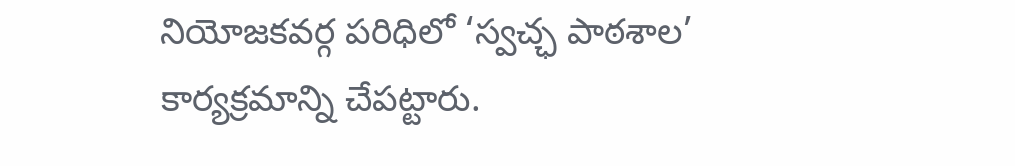నియోజకవర్గ పరిధిలో ‘స్వచ్ఛ పాఠశాల’ కార్యక్రమాన్ని చేపట్టారు.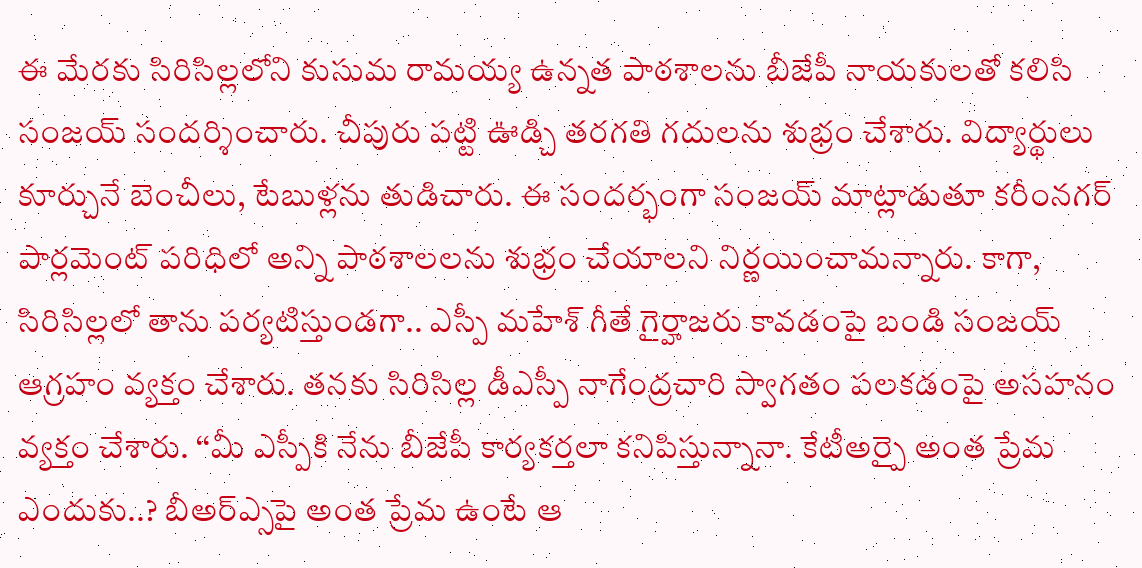ఈ మేరకు సిరిసిల్లలోని కుసుమ రామయ్య ఉన్నత పాఠశాలను బీజేపీ నాయకులతో కలిసి సంజయ్ సందర్శించారు. చీపురు పట్టి ఊడ్చి తరగతి గదులను శుభ్రం చేశారు. విద్యార్థులు కూర్చునే బెంచీలు, టేబుళ్లను తుడిచారు. ఈ సందర్భంగా సంజయ్ మాట్లాడుతూ కరీంనగర్ పార్లమెంట్ పరిధిలో అన్ని పాఠశాలలను శుభ్రం చేయాలని నిర్ణయించామన్నారు. కాగా, సిరిసిల్లలో తాను పర్యటిస్తుండగా.. ఎస్పీ మహేశ్ గీతే గైర్హాజరు కావడంపై బండి సంజయ్ ఆగ్రహం వ్యక్తం చేశారు. తనకు సిరిసిల్ల డీఎస్పీ నాగేంద్రచారి స్వాగతం పలకడంపై అసహనం వ్యక్తం చేశారు. ‘‘మీ ఎస్పీకి నేను బీజేపీ కార్యకర్తలా కనిపిస్తున్నానా. కేటీఅర్పై అంత ప్రేమ ఎందుకు..? బీఅర్ఎ్సపై అంత ప్రేమ ఉంటే ఆ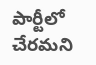పార్టీలో చేరమని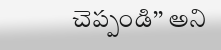చెప్పండి’’ అని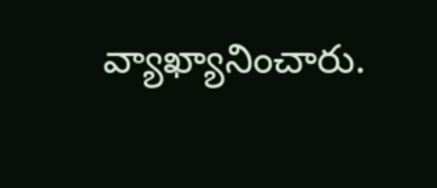వ్యాఖ్యానించారు.